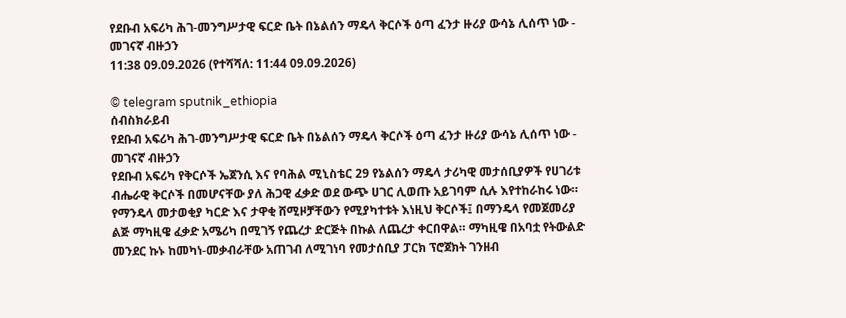የደቡብ አፍሪካ ሕገ-መንግሥታዊ ፍርድ ቤት በኔልሰን ማዴላ ቅርሶች ዕጣ ፈንታ ዙሪያ ውሳኔ ሊሰጥ ነው - መገናኛ ብዙኃን
11:38 09.09.2026 (የተሻሻለ: 11:44 09.09.2026)

© telegram sputnik_ethiopia
ሰብስክራይብ
የደቡብ አፍሪካ ሕገ-መንግሥታዊ ፍርድ ቤት በኔልሰን ማዴላ ቅርሶች ዕጣ ፈንታ ዙሪያ ውሳኔ ሊሰጥ ነው - መገናኛ ብዙኃን
የደቡብ አፍሪካ የቅርሶች ኤጀንሲ እና የባሕል ሚኒስቴር 29 የኔልሰን ማዴላ ታሪካዊ መታሰቢያዎች የሀገሪቱ ብሔራዊ ቅርሶች በመሆናቸው ያለ ሕጋዊ ፈቃድ ወደ ውጭ ሀገር ሊወጡ አይገባም ሲሉ እየተከራከሩ ነው።
የማንዴላ መታወቂያ ካርድ እና ታዋቂ ሸሚዞቻቸውን የሚያካተቱት እነዚህ ቅርሶች፤ በማንዴላ የመጀመሪያ ልጅ ማካዚዌ ፈቃድ አሜሪካ በሚገኝ የጨረታ ድርጅት በኩል ለጨረታ ቀርበዋል። ማካዚዌ በአባቷ የትውልድ መንደር ኩኑ ከመካነ-መቃብራቸው አጠገብ ለሚገነባ የመታሰቢያ ፓርክ ፕሮጀክት ገንዘብ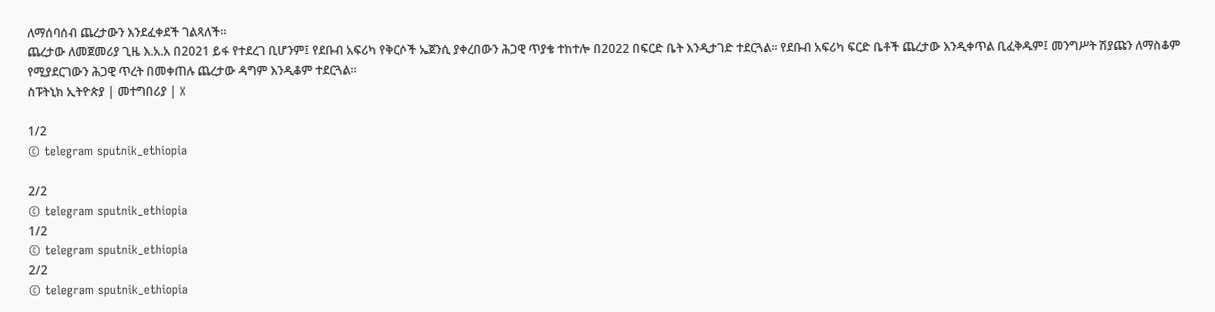ለማሰባሰብ ጨረታውን እንደፈቀደች ገልጻለች።
ጨረታው ለመጀመሪያ ጊዜ እ.አ.አ በ2021 ይፋ የተደረገ ቢሆንም፤ የደቡብ አፍሪካ የቅርሶች ኤጀንሲ ያቀረበውን ሕጋዊ ጥያቄ ተከተሎ በ2022 በፍርድ ቤት እንዲታገድ ተደርጓል። የደቡብ አፍሪካ ፍርድ ቤቶች ጨረታው እንዲቀጥል ቢፈቅዱም፤ መንግሥት ሽያጩን ለማስቆም የሚያደርገውን ሕጋዊ ጥረት በመቀጠሉ ጨረታው ዳግም እንዲቆም ተደርጓል።
ስፑትኒክ ኢትዮጵያ | መተግበሪያ | X

1/2
© telegram sputnik_ethiopia

2/2
© telegram sputnik_ethiopia
1/2
© telegram sputnik_ethiopia
2/2
© telegram sputnik_ethiopia